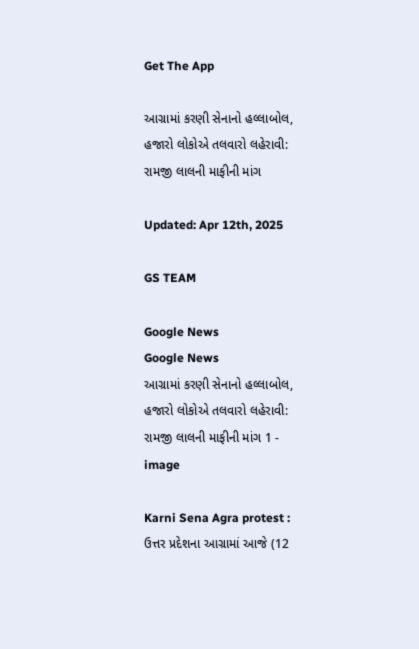Get The App

આગ્રામાં કરણી સેનાનો હલ્લાબોલ, હજારો લોકોએ તલવારો લહેરાવી: રામજી લાલની માફીની માંગ

Updated: Apr 12th, 2025

GS TEAM

Google News
Google News
આગ્રામાં કરણી સેનાનો હલ્લાબોલ, હજારો લોકોએ તલવારો લહેરાવી: રામજી લાલની માફીની માંગ 1 - image

Karni Sena Agra protest : ઉત્તર પ્રદેશના આગ્રામાં આજે (12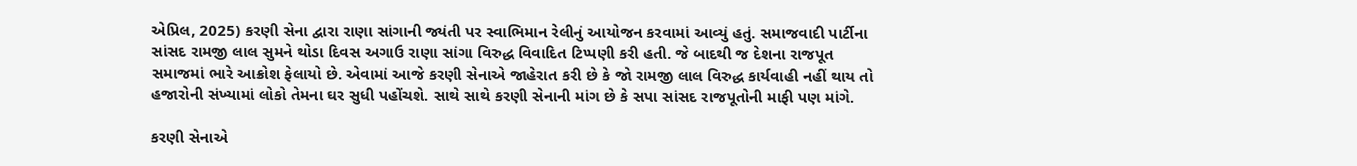એપ્રિલ, 2025) કરણી સેના દ્વારા રાણા સાંગાની જ્યંતી પર સ્વાભિમાન રેલીનું આયોજન કરવામાં આવ્યું હતું. સમાજવાદી પાર્ટીના સાંસદ રામજી લાલ સુમને થોડા દિવસ અગાઉ રાણા સાંગા વિરુદ્ધ વિવાદિત ટિપ્પણી કરી હતી. જે બાદથી જ દેશના રાજપૂત સમાજમાં ભારે આક્રોશ ફેલાયો છે. એવામાં આજે કરણી સેનાએ જાહેરાત કરી છે કે જો રામજી લાલ વિરુદ્ધ કાર્યવાહી નહીં થાય તો હજારોની સંખ્યામાં લોકો તેમના ઘર સુધી પહોંચશે. સાથે સાથે કરણી સેનાની માંગ છે કે સપા સાંસદ રાજપૂતોની માફી પણ માંગે.

કરણી સેનાએ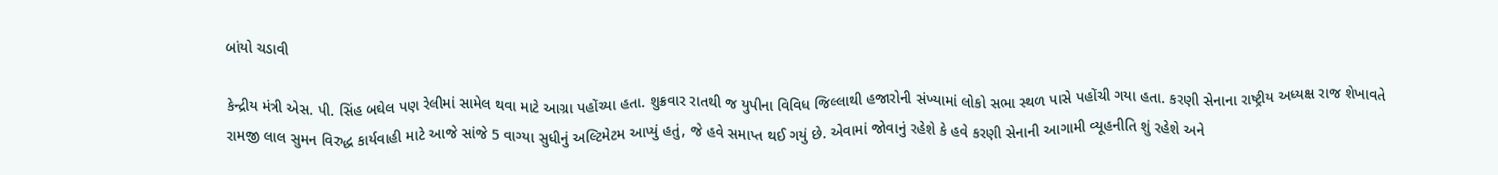બાંયો ચડાવી

કેન્દ્રીય મંત્રી એસ. પી. સિંહ બઘેલ પણ રેલીમાં સામેલ થવા માટે આગ્રા પહોંચ્યા હતા. શુક્રવાર રાતથી જ યુપીના વિવિધ જિલ્લાથી હજારોની સંખ્યામાં લોકો સભા સ્થળ પાસે પહોંચી ગયા હતા. કરણી સેનાના રાષ્ટ્રીય અધ્યક્ષ રાજ શેખાવતે રામજી લાલ સુમન વિરુદ્ધ કાર્યવાહી માટે આજે સાંજે 5 વાગ્યા સુધીનું અલ્ટિમેટમ આપ્યું હતું, જે હવે સમાપ્ત થઈ ગયું છે. એવામાં જોવાનું રહેશે કે હવે કરણી સેનાની આગામી વ્યૂહનીતિ શું રહેશે અને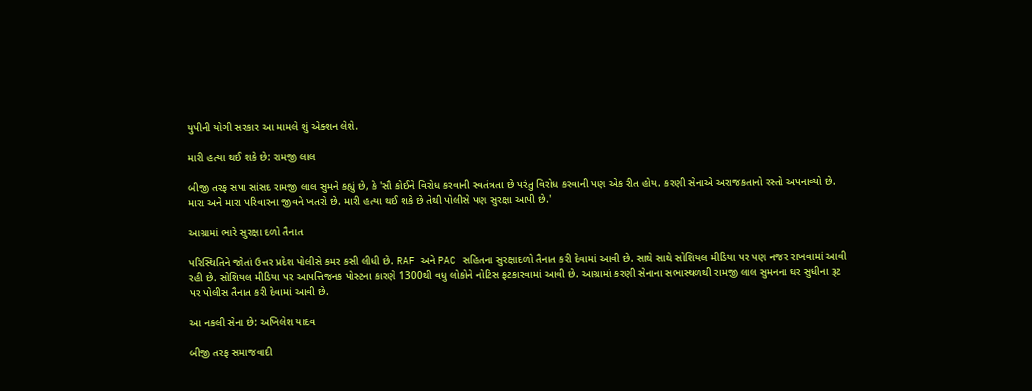યુપીની યોગી સરકાર આ મામલે શું એક્શન લેશે.

મારી હત્યા થઈ શકે છે: રામજી લાલ

બીજી તરફ સપા સાંસદ રામજી લાલ સુમને કહ્યું છે, કે 'સૌ કોઈને વિરોધ કરવાની સ્વતંત્રતા છે પરંતુ વિરોધ કરવાની પણ એક રીત હોય. કરણી સેનાએ અરાજકતાનો રસ્તો અપનાવ્યો છે. મારા અને મારા પરિવારના જીવને ખતરો છે. મારી હત્યા થઈ શકે છે તેથી પોલીસે પણ સુરક્ષા આપી છે.'

આગ્રામાં ભારે સુરક્ષા દળો તૈનાત

પરિસ્થિતિને જોતાં ઉત્તર પ્રદેશ પોલીસે કમર કસી લીધી છે. RAF અને PAC સહિતના સુરક્ષાદળો તૈનાત કરી દેવામાં આવી છે. સાથે સાથે સોશિયલ મીડિયા પર પણ નજર રાખવામાં આવી રહી છે. સોશિયલ મીડિયા પર આપત્તિજનક પોસ્ટના કારણે 1300થી વધુ લોકોને નોટિસ ફટકારવામાં આવી છે. આગ્રામાં કરણી સેનાના સભાસ્થળથી રામજી લાલ સુમનના ઘર સુધીના રૂટ પર પોલીસ તૈનાત કરી દેવામાં આવી છે.

આ નકલી સેના છે: અખિલેશ યાદવ

બીજી તરફ સમાજવાદી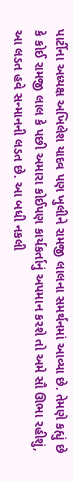પાર્ટીના અધ્યક્ષ અખિલેશ યાદવ પણ ખુલીને રામજી લાલના સમર્થનમાં આવ્યા છે. તેમણે કહ્યું છે કે કોઈ રામજી લાલ કે પછી અમારા કોઈપણ કાર્યકર્તાનું અપમાન કરશે તો અમે સૌ ઊભા રહીશું, આ લડત હવે સન્માનની લડત છે. આ બધી નકલી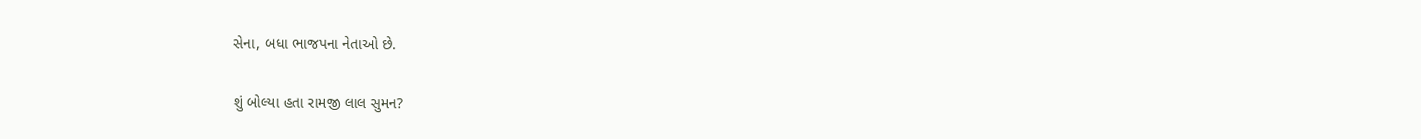સેના, બધા ભાજપના નેતાઓ છે.

શું બોલ્યા હતા રામજી લાલ સુમન?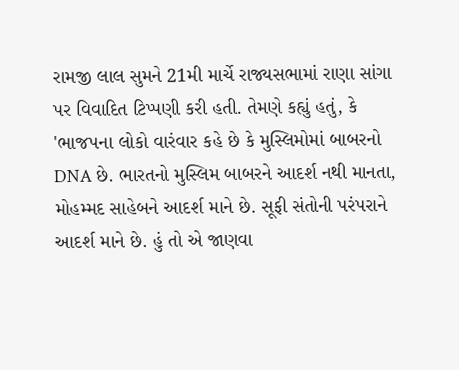રામજી લાલ સુમને 21મી માર્ચે રાજ્યસભામાં રાણા સાંગા પર વિવાદિત ટિપ્પણી કરી હતી. તેમણે કહ્યું હતું, કે 'ભાજપના લોકો વારંવાર કહે છે કે મુસ્લિમોમાં બાબરનો DNA છે. ભારતનો મુસ્લિમ બાબરને આદર્શ નથી માનતા, મોહમ્મદ સાહેબને આદર્શ માને છે. સૂફી સંતોની પરંપરાને આદર્શ માને છે. હું તો એ જાણવા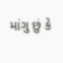માંગુ છું કે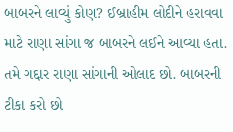બાબરને લાવ્યું કોણ? ઈબ્રાહીમ લોદીને હરાવવા માટે રાણા સાંગા જ બાબરને લઈને આવ્યા હતા. તમે ગદ્દાર રાણા સાંગાની ઓલાદ છો. બાબરની ટીકા કરો છો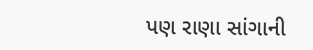પણ રાણા સાંગાની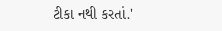ટીકા નથી કરતાં.'